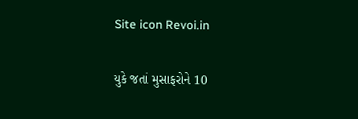Site icon Revoi.in

યુકે જતાં મુસાફરોને 10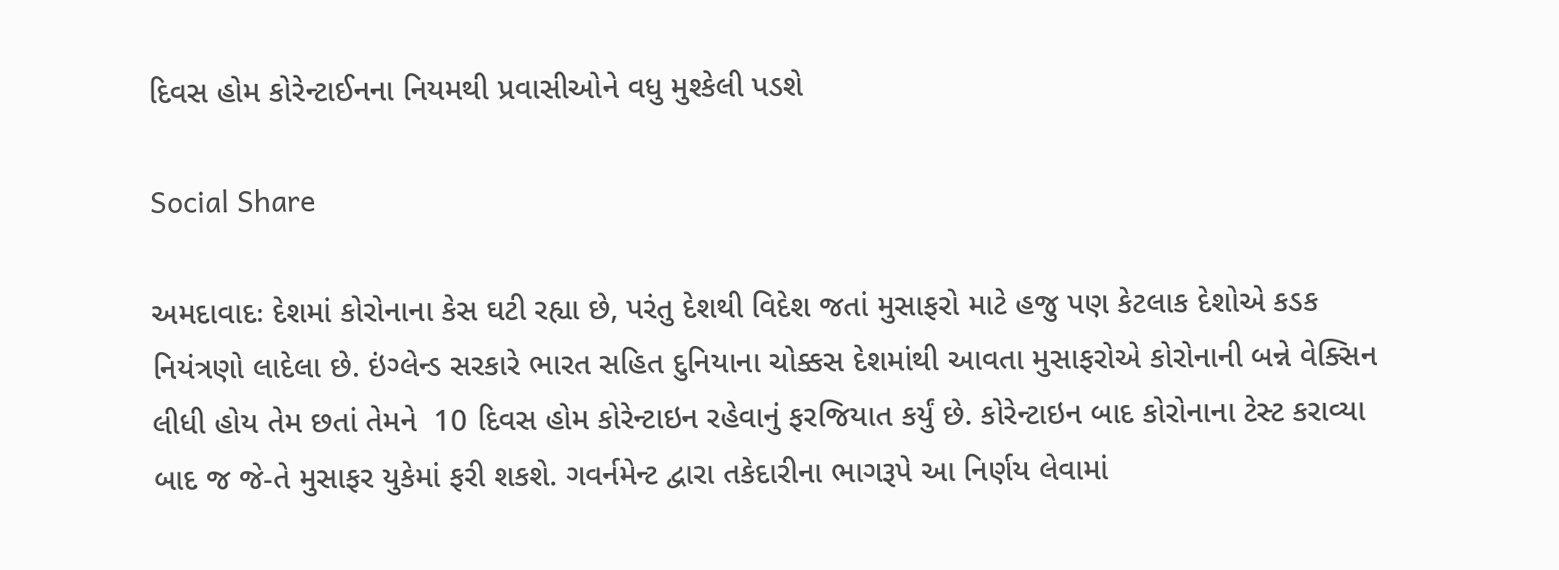દિવસ હોમ કોરેન્ટાઈનના નિયમથી પ્રવાસીઓને વધુ મુશ્કેલી પડશે

Social Share

અમદાવાદઃ દેશમાં કોરોનાના કેસ ઘટી રહ્યા છે, પરંતુ દેશથી વિદેશ જતાં મુસાફરો માટે હજુ પણ કેટલાક દેશોએ કડક નિયંત્રણો લાદેલા છે. ઇંગ્લેન્ડ સરકારે ભારત સહિત દુનિયાના ચોક્કસ દેશમાંથી આવતા મુસાફરોએ કોરોનાની બન્ને વેક્સિન લીધી હોય તેમ છતાં તેમને  10 દિવસ હોમ કોરેન્ટાઇન રહેવાનું ફરજિયાત કર્યું છે. કોરેન્ટાઇન બાદ કોરોનાના ટેસ્ટ કરાવ્યા બાદ જ જે-તે મુસાફર યુકેમાં ફરી શકશે. ગવર્નમેન્ટ દ્વારા તકેદારીના ભાગરૂપે આ નિર્ણય લેવામાં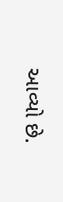આવ્યો છે.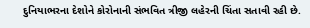દુનિયાભરના દેશોને કોરોનાની સંભવિત ત્રીજી લહેરની ચિંતા સતાવી રહી છે.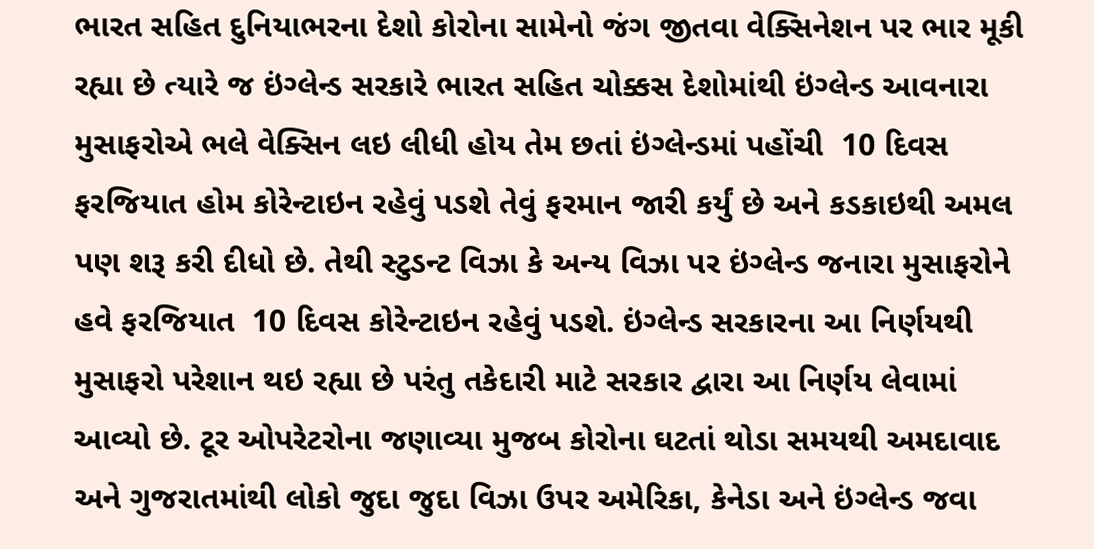ભારત સહિત દુનિયાભરના દેશો કોરોના સામેનો જંગ જીતવા વેક્સિનેશન પર ભાર મૂકી રહ્યા છે ત્યારે જ ઇંગ્લેન્ડ સરકારે ભારત સહિત ચોક્કસ દેશોમાંથી ઇંગ્લેન્ડ આવનારા મુસાફરોએ ભલે વેક્સિન લઇ લીધી હોય તેમ છતાં ઇંગ્લેન્ડમાં પહોંચી  10 દિવસ ફરજિયાત હોમ કોરેન્ટાઇન રહેવું પડશે તેવું ફરમાન જારી કર્યું છે અને કડકાઇથી અમલ પણ શરૂ કરી દીધો છે. તેથી સ્ટુડન્ટ વિઝા કે અન્ય વિઝા પર ઇંગ્લેન્ડ જનારા મુસાફરોને હવે ફરજિયાત  10 દિવસ કોરેન્ટાઇન રહેવું પડશે. ઇંગ્લેન્ડ સરકારના આ નિર્ણયથી મુસાફરો પરેશાન થઇ રહ્યા છે પરંતુ તકેદારી માટે સરકાર દ્વારા આ નિર્ણય લેવામાં આવ્યો છે. ટૂર ઓપરેટરોના જણાવ્યા મુજબ કોરોના ઘટતાં થોડા સમયથી અમદાવાદ અને ગુજરાતમાંથી લોકો જુદા જુદા વિઝા ઉપર અમેરિકા, કેનેડા અને ઇંગ્લેન્ડ જવા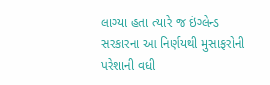લાગ્યા હતા ત્યારે જ ઇંગ્લેન્ડ સરકારના આ નિર્ણયથી મુસાફરોની પરેશાની વધી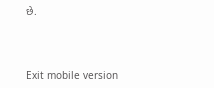છે.



Exit mobile version